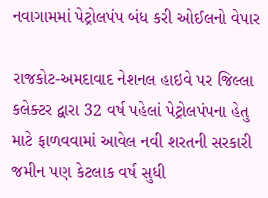નવાગામમાં પેટ્રોલપંપ બંધ કરી ઓઈલનો વેપાર

રાજકોટ-અમદાવાદ નેશનલ હાઇવે પર જિલ્લા કલેક્ટર દ્વારા 32 વર્ષ પહેલાં પેટ્રોલપંપના હેતુ માટે ફાળવવામાં આવેલ નવી શરતની સરકારી જમીન પણ કેટલાક વર્ષ સુધી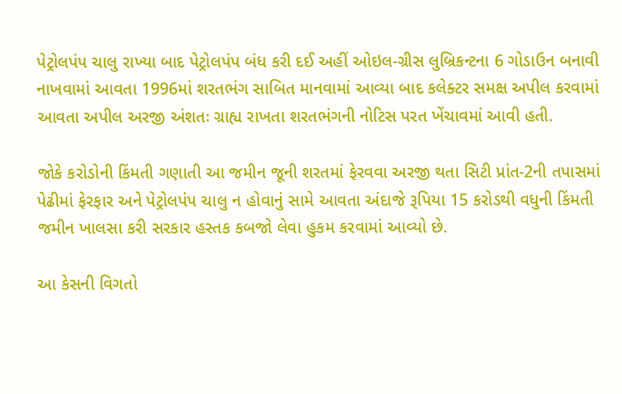પેટ્રોલપંપ ચાલુ રાખ્યા બાદ પેટ્રોલપંપ બંધ કરી દઈ અહીં ઓઇલ-ગ્રીસ લુબ્રિકન્ટના 6 ગોડાઉન બનાવી નાખવામાં આવતા 1996માં શરતભંગ સાબિત માનવામાં આવ્યા બાદ કલેક્ટર સમક્ષ અપીલ કરવામાં આવતા અપીલ અરજી અંશતઃ ગ્રાહ્ય રાખતા શરતભંગની નોટિસ પરત ખેંચાવમાં આવી હતી.

જોકે કરોડોની કિંમતી ગણાતી આ જમીન જૂની શરતમાં ફેરવવા અરજી થતા સિટી પ્રાંત-2ની તપાસમાં પેઢીમાં ફેરફાર અને પેટ્રોલપંપ ચાલુ ન હોવાનું સામે આવતા અંદાજે રૂપિયા 15 કરોડથી વધુની કિંમતી જમીન ખાલસા કરી સરકાર હસ્તક કબજો લેવા હુકમ કરવામાં આવ્યો છે.

આ કેસની વિગતો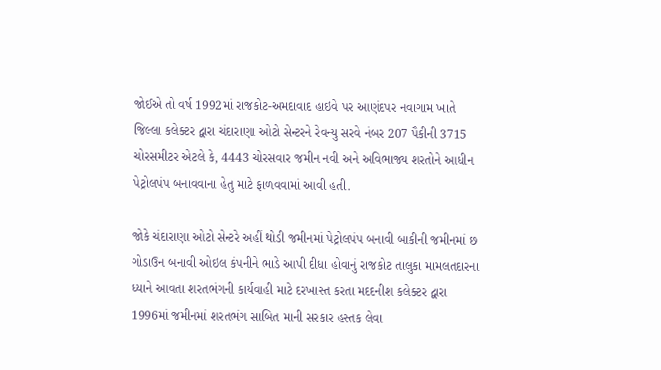જોઈએ તો વર્ષ 1992માં રાજકોટ-અમદાવાદ હાઇવે પર આણંદપર નવાગામ ખાતે જિલ્લા કલેક્ટર દ્વારા ચંદારાણા ઓટો સેન્ટરને રેવન્યુ સરવે નંબર 207 પૈકીની 3715 ચોરસમીટર એટલે કે, 4443 ચોરસવાર જમીન નવી અને અવિભાજ્ય શરતોને આધીન પેટ્રોલપંપ બનાવવાના હેતુ માટે ફાળવવામાં આવી હતી.

જોકે ચંદારાણા ઓટો સેન્ટરે અહીં થોડી જમીનમાં પેટ્રોલપંપ બનાવી બાકીની જમીનમાં છ ગોડાઉન બનાવી ઓઇલ કંપનીને ભાડે આપી દીધા હોવાનું રાજકોટ તાલુકા મામલતદારના ધ્યાને આવતા શરતભંગની કાર્યવાહી માટે દરખાસ્ત કરતા મદદનીશ કલેક્ટર દ્વારા 1996માં જમીનમાં શરતભંગ સાબિત માની સરકાર હસ્તક લેવા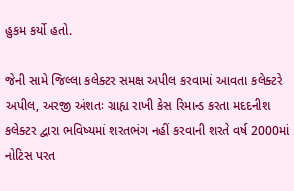હુકમ કર્યો હતો.

જેની સામે જિલ્લા કલેક્ટર સમક્ષ અપીલ કરવામાં આવતા કલેક્ટરે અપીલ, અરજી અંશતઃ ગ્રાહ્ય રાખી કેસ રિમાન્ડ કરતા મદદનીશ કલેક્ટર દ્વારા ભવિષ્યમાં શરતભંગ નહીં કરવાની શરતે વર્ષ 2000માં નોટિસ પરત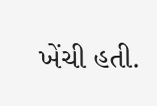ખેંચી હતી.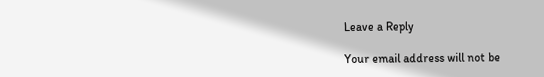Leave a Reply

Your email address will not be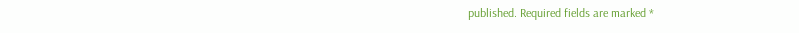published. Required fields are marked *